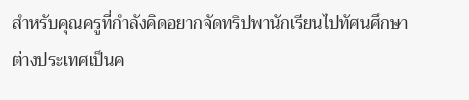สำหรับคุณครูที่กำลังคิดอยากจัดทริปพานักเรียนไปทัศนศึกษาต่างประเทศเป็นค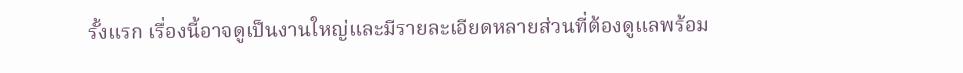รั้งแรก เรื่องนี้อาจดูเป็นงานใหญ่และมีรายละเอียดหลายส่วนที่ต้องดูแลพร้อม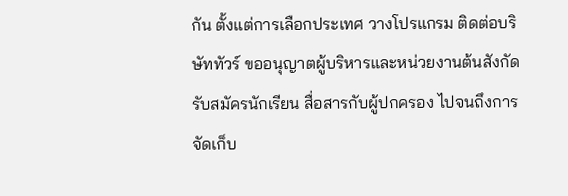กัน ตั้งแต่การเลือกประเทศ วางโปรแกรม ติดต่อบริษัททัวร์ ขออนุญาตผู้บริหารและหน่วยงานต้นสังกัด รับสมัครนักเรียน สื่อสารกับผู้ปกครอง ไปจนถึงการจัดเก็บ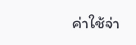ค่าใช้จ่า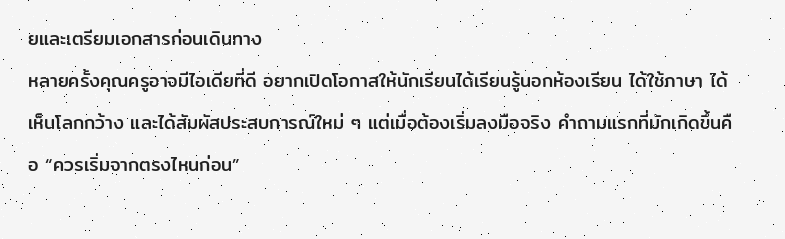ยและเตรียมเอกสารก่อนเดินทาง
หลายครั้งคุณครูอาจมีไอเดียที่ดี อยากเปิดโอกาสให้นักเรียนได้เรียนรู้นอกห้องเรียน ได้ใช้ภาษา ได้เห็นโลกกว้าง และได้สัมผัสประสบการณ์ใหม่ ๆ แต่เมื่อต้องเริ่มลงมือจริง คำถามแรกที่มักเกิดขึ้นคือ “ควรเริ่มจากตรงไหนก่อน”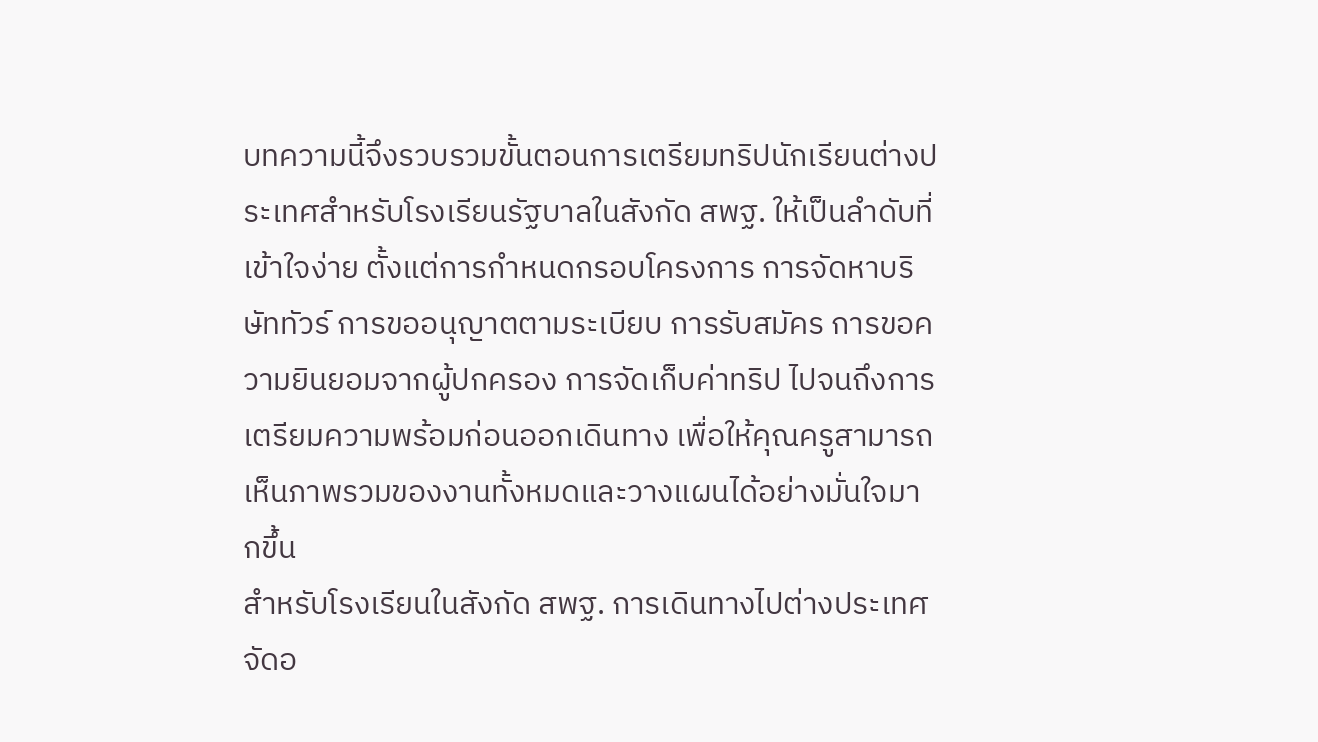บทความนี้จึงรวบรวมขั้นตอนการเตรียมทริปนักเรียนต่างประเทศสำหรับโรงเรียนรัฐบาลในสังกัด สพฐ. ให้เป็นลำดับที่เข้าใจง่าย ตั้งแต่การกำหนดกรอบโครงการ การจัดหาบริษัททัวร์ การขออนุญาตตามระเบียบ การรับสมัคร การขอความยินยอมจากผู้ปกครอง การจัดเก็บค่าทริป ไปจนถึงการเตรียมความพร้อมก่อนออกเดินทาง เพื่อให้คุณครูสามารถเห็นภาพรวมของงานทั้งหมดและวางแผนได้อย่างมั่นใจมากขึ้น
สำหรับโรงเรียนในสังกัด สพฐ. การเดินทางไปต่างประเทศจัดอ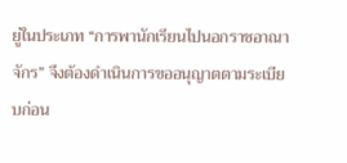ยู่ในประเภท “การพานักเรียนไปนอกราชอาณาจักร” จึงต้องดำเนินการขออนุญาตตามระเบียบก่อน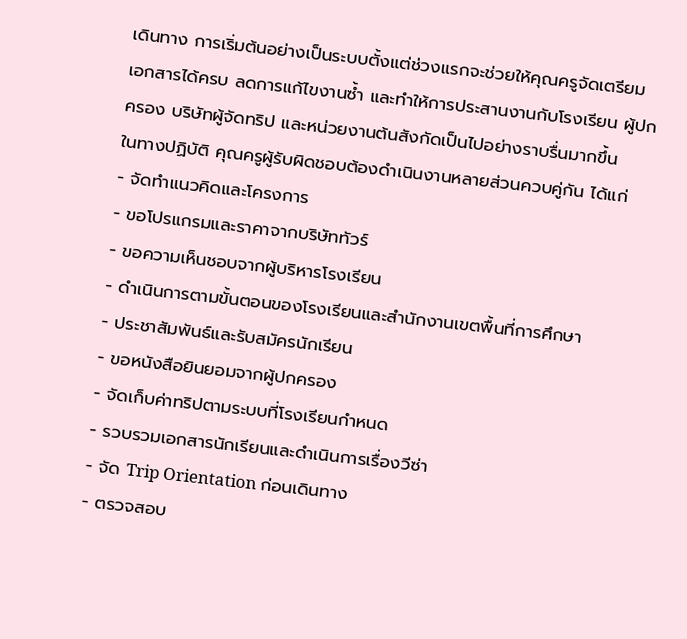เดินทาง การเริ่มต้นอย่างเป็นระบบตั้งแต่ช่วงแรกจะช่วยให้คุณครูจัดเตรียมเอกสารได้ครบ ลดการแก้ไขงานซ้ำ และทำให้การประสานงานกับโรงเรียน ผู้ปกครอง บริษัทผู้จัดทริป และหน่วยงานต้นสังกัดเป็นไปอย่างราบรื่นมากขึ้น
ในทางปฏิบัติ คุณครูผู้รับผิดชอบต้องดำเนินงานหลายส่วนควบคู่กัน ได้แก่
- จัดทำแนวคิดและโครงการ
- ขอโปรแกรมและราคาจากบริษัททัวร์
- ขอความเห็นชอบจากผู้บริหารโรงเรียน
- ดำเนินการตามขั้นตอนของโรงเรียนและสำนักงานเขตพื้นที่การศึกษา
- ประชาสัมพันธ์และรับสมัครนักเรียน
- ขอหนังสือยินยอมจากผู้ปกครอง
- จัดเก็บค่าทริปตามระบบที่โรงเรียนกำหนด
- รวบรวมเอกสารนักเรียนและดำเนินการเรื่องวีซ่า
- จัด Trip Orientation ก่อนเดินทาง
- ตรวจสอบ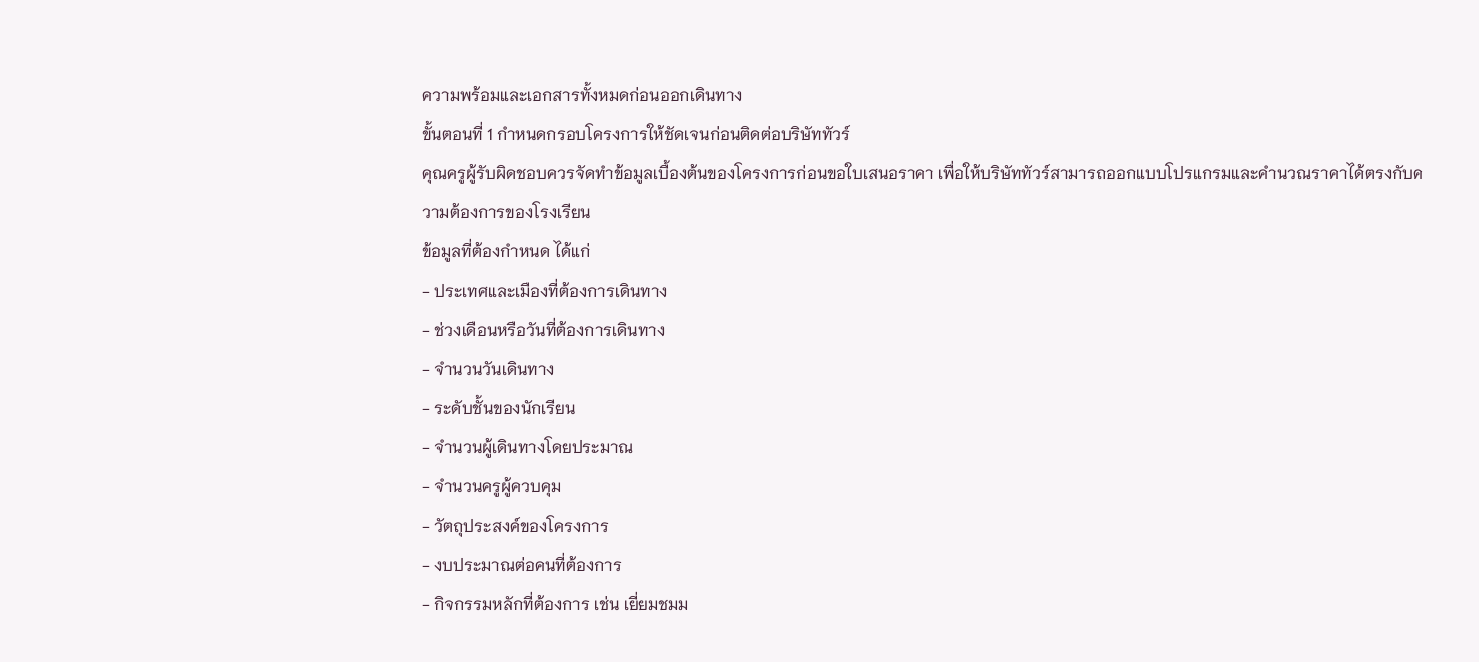ความพร้อมและเอกสารทั้งหมดก่อนออกเดินทาง
ขั้นตอนที่ 1 กำหนดกรอบโครงการให้ชัดเจนก่อนติดต่อบริษัททัวร์
คุณครูผู้รับผิดชอบควรจัดทำข้อมูลเบื้องต้นของโครงการก่อนขอใบเสนอราคา เพื่อให้บริษัททัวร์สามารถออกแบบโปรแกรมและคำนวณราคาได้ตรงกับความต้องการของโรงเรียน
ข้อมูลที่ต้องกำหนด ได้แก่
- ประเทศและเมืองที่ต้องการเดินทาง
- ช่วงเดือนหรือวันที่ต้องการเดินทาง
- จำนวนวันเดินทาง
- ระดับชั้นของนักเรียน
- จำนวนผู้เดินทางโดยประมาณ
- จำนวนครูผู้ควบคุม
- วัตถุประสงค์ของโครงการ
- งบประมาณต่อคนที่ต้องการ
- กิจกรรมหลักที่ต้องการ เช่น เยี่ยมชมม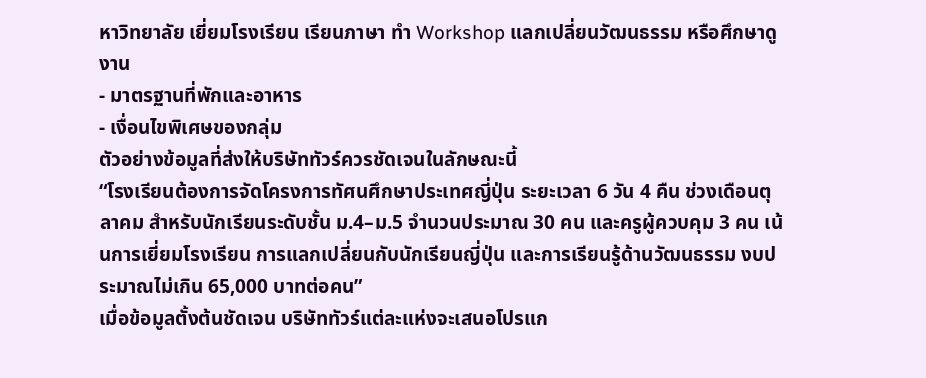หาวิทยาลัย เยี่ยมโรงเรียน เรียนภาษา ทำ Workshop แลกเปลี่ยนวัฒนธรรม หรือศึกษาดูงาน
- มาตรฐานที่พักและอาหาร
- เงื่อนไขพิเศษของกลุ่ม
ตัวอย่างข้อมูลที่ส่งให้บริษัททัวร์ควรชัดเจนในลักษณะนี้
“โรงเรียนต้องการจัดโครงการทัศนศึกษาประเทศญี่ปุ่น ระยะเวลา 6 วัน 4 คืน ช่วงเดือนตุลาคม สำหรับนักเรียนระดับชั้น ม.4–ม.5 จำนวนประมาณ 30 คน และครูผู้ควบคุม 3 คน เน้นการเยี่ยมโรงเรียน การแลกเปลี่ยนกับนักเรียนญี่ปุ่น และการเรียนรู้ด้านวัฒนธรรม งบประมาณไม่เกิน 65,000 บาทต่อคน”
เมื่อข้อมูลตั้งต้นชัดเจน บริษัททัวร์แต่ละแห่งจะเสนอโปรแก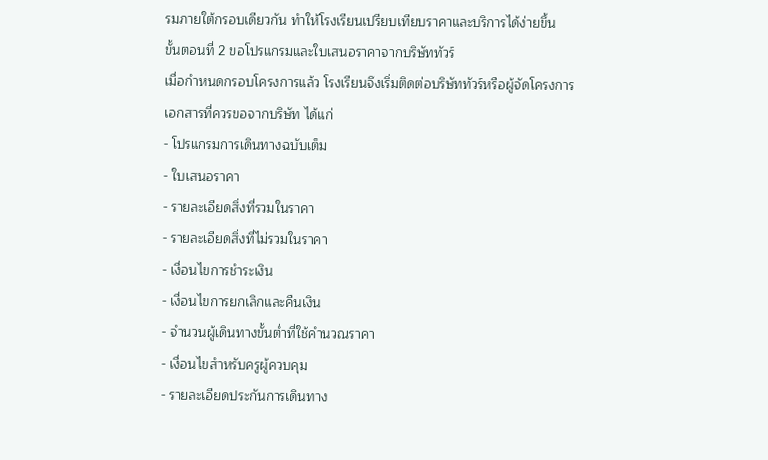รมภายใต้กรอบเดียวกัน ทำให้โรงเรียนเปรียบเทียบราคาและบริการได้ง่ายขึ้น
ขั้นตอนที่ 2 ขอโปรแกรมและใบเสนอราคาจากบริษัททัวร์
เมื่อกำหนดกรอบโครงการแล้ว โรงเรียนจึงเริ่มติดต่อบริษัททัวร์หรือผู้จัดโครงการ
เอกสารที่ควรขอจากบริษัท ได้แก่
- โปรแกรมการเดินทางฉบับเต็ม
- ใบเสนอราคา
- รายละเอียดสิ่งที่รวมในราคา
- รายละเอียดสิ่งที่ไม่รวมในราคา
- เงื่อนไขการชำระเงิน
- เงื่อนไขการยกเลิกและคืนเงิน
- จำนวนผู้เดินทางขั้นต่ำที่ใช้คำนวณราคา
- เงื่อนไขสำหรับครูผู้ควบคุม
- รายละเอียดประกันการเดินทาง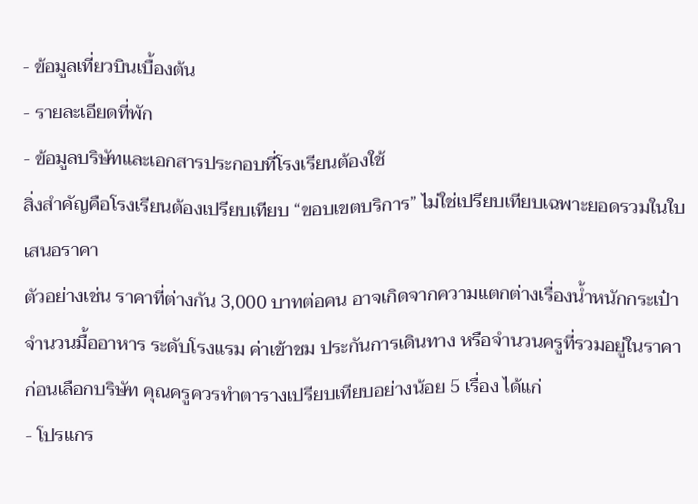- ข้อมูลเที่ยวบินเบื้องต้น
- รายละเอียดที่พัก
- ข้อมูลบริษัทและเอกสารประกอบที่โรงเรียนต้องใช้
สิ่งสำคัญคือโรงเรียนต้องเปรียบเทียบ “ขอบเขตบริการ” ไม่ใช่เปรียบเทียบเฉพาะยอดรวมในใบเสนอราคา
ตัวอย่างเช่น ราคาที่ต่างกัน 3,000 บาทต่อคน อาจเกิดจากความแตกต่างเรื่องน้ำหนักกระเป๋า จำนวนมื้ออาหาร ระดับโรงแรม ค่าเข้าชม ประกันการเดินทาง หรือจำนวนครูที่รวมอยู่ในราคา
ก่อนเลือกบริษัท คุณครูควรทำตารางเปรียบเทียบอย่างน้อย 5 เรื่อง ได้แก่
- โปรแกร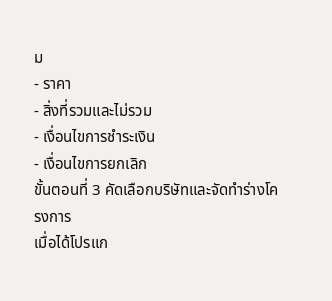ม
- ราคา
- สิ่งที่รวมและไม่รวม
- เงื่อนไขการชำระเงิน
- เงื่อนไขการยกเลิก
ขั้นตอนที่ 3 คัดเลือกบริษัทและจัดทำร่างโครงการ
เมื่อได้โปรแก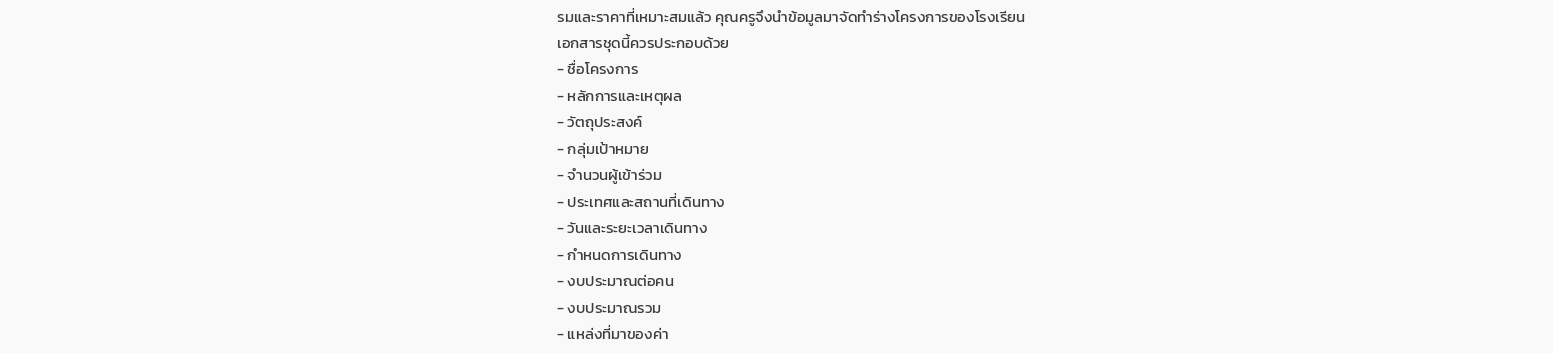รมและราคาที่เหมาะสมแล้ว คุณครูจึงนำข้อมูลมาจัดทำร่างโครงการของโรงเรียน
เอกสารชุดนี้ควรประกอบด้วย
- ชื่อโครงการ
- หลักการและเหตุผล
- วัตถุประสงค์
- กลุ่มเป้าหมาย
- จำนวนผู้เข้าร่วม
- ประเทศและสถานที่เดินทาง
- วันและระยะเวลาเดินทาง
- กำหนดการเดินทาง
- งบประมาณต่อคน
- งบประมาณรวม
- แหล่งที่มาของค่า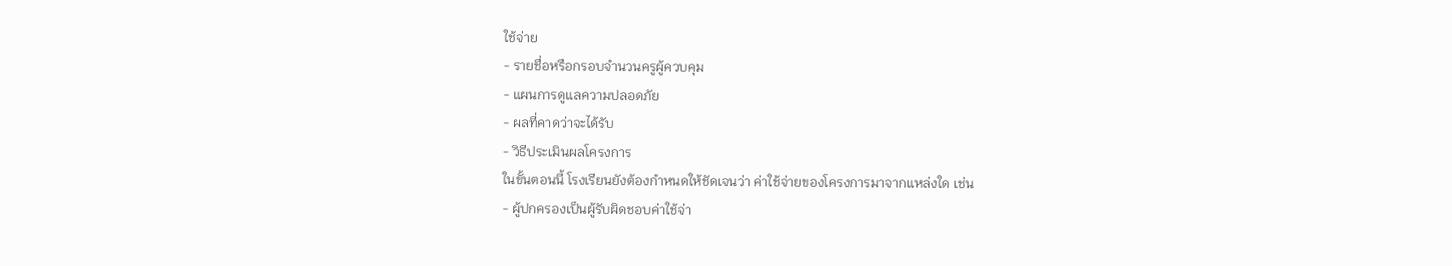ใช้จ่าย
- รายชื่อหรือกรอบจำนวนครูผู้ควบคุม
- แผนการดูแลความปลอดภัย
- ผลที่คาดว่าจะได้รับ
- วิธีประเมินผลโครงการ
ในขั้นตอนนี้ โรงเรียนยังต้องกำหนดให้ชัดเจนว่า ค่าใช้จ่ายของโครงการมาจากแหล่งใด เช่น
- ผู้ปกครองเป็นผู้รับผิดชอบค่าใช้จ่า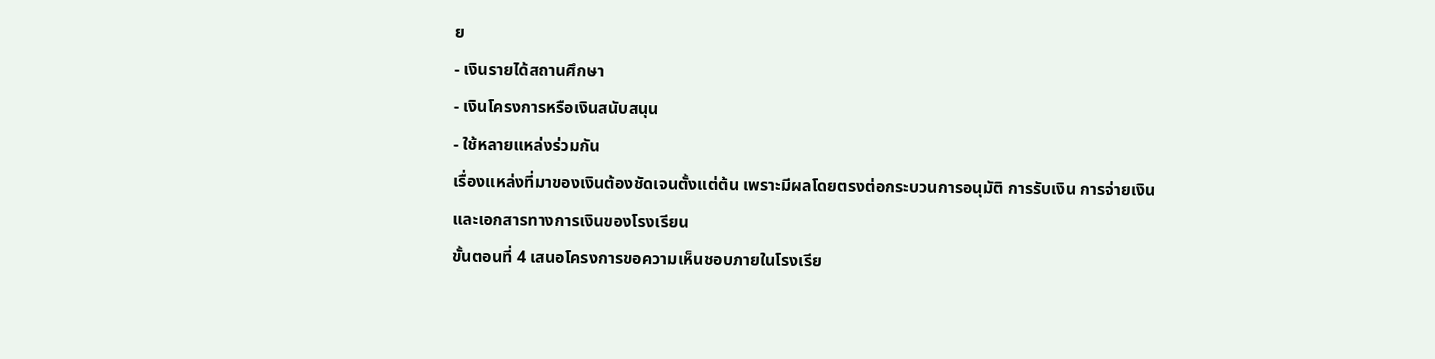ย
- เงินรายได้สถานศึกษา
- เงินโครงการหรือเงินสนับสนุน
- ใช้หลายแหล่งร่วมกัน
เรื่องแหล่งที่มาของเงินต้องชัดเจนตั้งแต่ต้น เพราะมีผลโดยตรงต่อกระบวนการอนุมัติ การรับเงิน การจ่ายเงิน และเอกสารทางการเงินของโรงเรียน
ขั้นตอนที่ 4 เสนอโครงการขอความเห็นชอบภายในโรงเรีย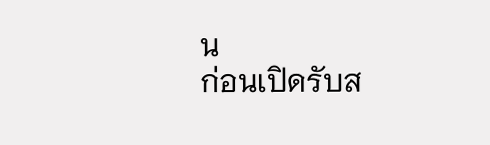น
ก่อนเปิดรับส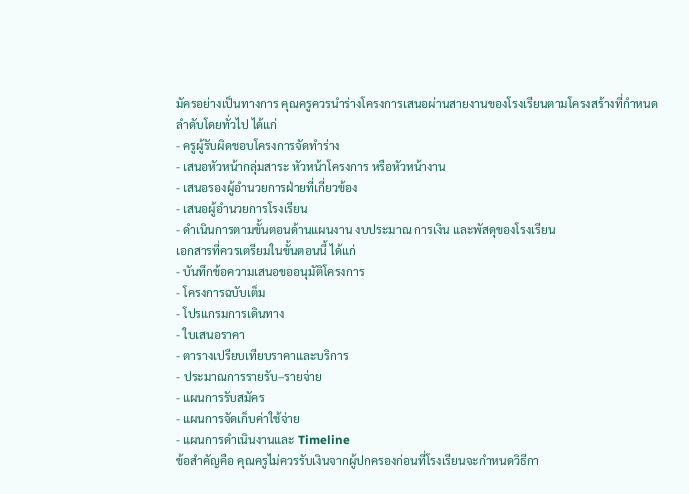มัครอย่างเป็นทางการ คุณครูควรนำร่างโครงการเสนอผ่านสายงานของโรงเรียนตามโครงสร้างที่กำหนด
ลำดับโดยทั่วไป ได้แก่
- ครูผู้รับผิดชอบโครงการจัดทำร่าง
- เสนอหัวหน้ากลุ่มสาระ หัวหน้าโครงการ หรือหัวหน้างาน
- เสนอรองผู้อำนวยการฝ่ายที่เกี่ยวข้อง
- เสนอผู้อำนวยการโรงเรียน
- ดำเนินการตามขั้นตอนด้านแผนงาน งบประมาณ การเงิน และพัสดุของโรงเรียน
เอกสารที่ควรเตรียมในขั้นตอนนี้ ได้แก่
- บันทึกข้อความเสนอขออนุมัติโครงการ
- โครงการฉบับเต็ม
- โปรแกรมการเดินทาง
- ใบเสนอราคา
- ตารางเปรียบเทียบราคาและบริการ
- ประมาณการรายรับ–รายจ่าย
- แผนการรับสมัคร
- แผนการจัดเก็บค่าใช้จ่าย
- แผนการดำเนินงานและ Timeline
ข้อสำคัญคือ คุณครูไม่ควรรับเงินจากผู้ปกครองก่อนที่โรงเรียนจะกำหนดวิธีกา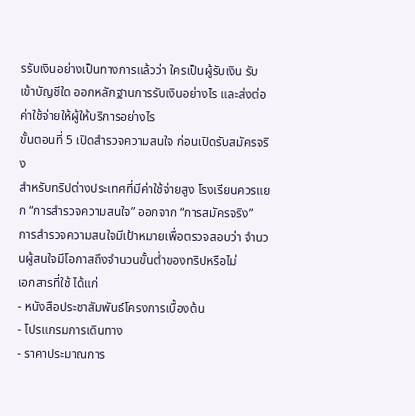รรับเงินอย่างเป็นทางการแล้วว่า ใครเป็นผู้รับเงิน รับเข้าบัญชีใด ออกหลักฐานการรับเงินอย่างไร และส่งต่อค่าใช้จ่ายให้ผู้ให้บริการอย่างไร
ขั้นตอนที่ 5 เปิดสำรวจความสนใจ ก่อนเปิดรับสมัครจริง
สำหรับทริปต่างประเทศที่มีค่าใช้จ่ายสูง โรงเรียนควรแยก “การสำรวจความสนใจ” ออกจาก “การสมัครจริง”
การสำรวจความสนใจมีเป้าหมายเพื่อตรวจสอบว่า จำนวนผู้สนใจมีโอกาสถึงจำนวนขั้นต่ำของทริปหรือไม่
เอกสารที่ใช้ ได้แก่
- หนังสือประชาสัมพันธ์โครงการเบื้องต้น
- โปรแกรมการเดินทาง
- ราคาประมาณการ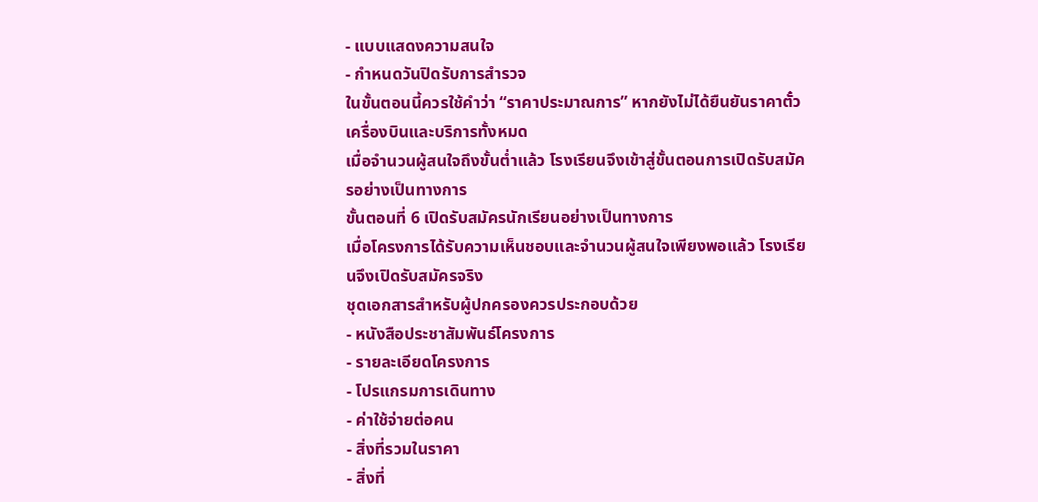- แบบแสดงความสนใจ
- กำหนดวันปิดรับการสำรวจ
ในขั้นตอนนี้ควรใช้คำว่า “ราคาประมาณการ” หากยังไม่ได้ยืนยันราคาตั๋วเครื่องบินและบริการทั้งหมด
เมื่อจำนวนผู้สนใจถึงขั้นต่ำแล้ว โรงเรียนจึงเข้าสู่ขั้นตอนการเปิดรับสมัครอย่างเป็นทางการ
ขั้นตอนที่ 6 เปิดรับสมัครนักเรียนอย่างเป็นทางการ
เมื่อโครงการได้รับความเห็นชอบและจำนวนผู้สนใจเพียงพอแล้ว โรงเรียนจึงเปิดรับสมัครจริง
ชุดเอกสารสำหรับผู้ปกครองควรประกอบด้วย
- หนังสือประชาสัมพันธ์โครงการ
- รายละเอียดโครงการ
- โปรแกรมการเดินทาง
- ค่าใช้จ่ายต่อคน
- สิ่งที่รวมในราคา
- สิ่งที่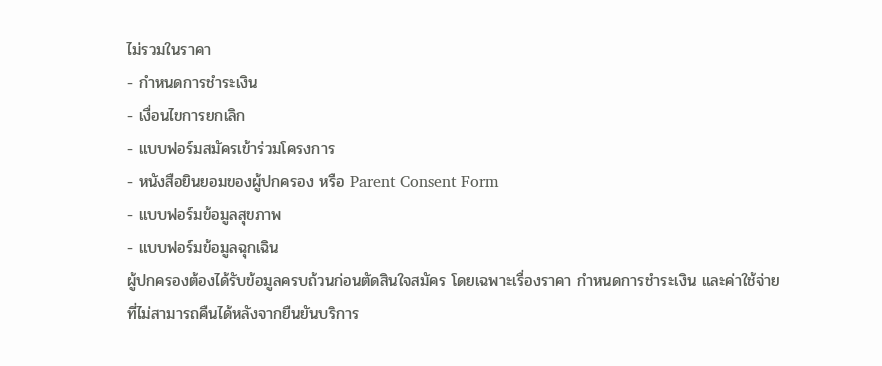ไม่รวมในราคา
- กำหนดการชำระเงิน
- เงื่อนไขการยกเลิก
- แบบฟอร์มสมัครเข้าร่วมโครงการ
- หนังสือยินยอมของผู้ปกครอง หรือ Parent Consent Form
- แบบฟอร์มข้อมูลสุขภาพ
- แบบฟอร์มข้อมูลฉุกเฉิน
ผู้ปกครองต้องได้รับข้อมูลครบถ้วนก่อนตัดสินใจสมัคร โดยเฉพาะเรื่องราคา กำหนดการชำระเงิน และค่าใช้จ่ายที่ไม่สามารถคืนได้หลังจากยืนยันบริการ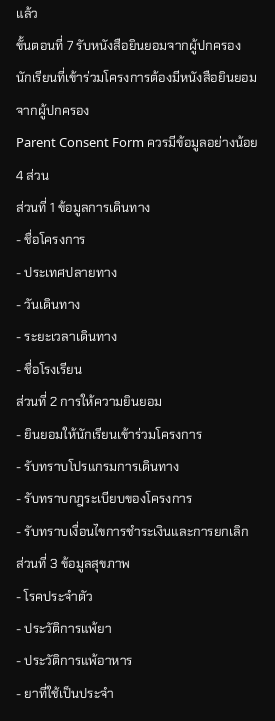แล้ว
ขั้นตอนที่ 7 รับหนังสือยินยอมจากผู้ปกครอง
นักเรียนที่เข้าร่วมโครงการต้องมีหนังสือยินยอมจากผู้ปกครอง
Parent Consent Form ควรมีข้อมูลอย่างน้อย 4 ส่วน
ส่วนที่ 1 ข้อมูลการเดินทาง
- ชื่อโครงการ
- ประเทศปลายทาง
- วันเดินทาง
- ระยะเวลาเดินทาง
- ชื่อโรงเรียน
ส่วนที่ 2 การให้ความยินยอม
- ยินยอมให้นักเรียนเข้าร่วมโครงการ
- รับทราบโปรแกรมการเดินทาง
- รับทราบกฎระเบียบของโครงการ
- รับทราบเงื่อนไขการชำระเงินและการยกเลิก
ส่วนที่ 3 ข้อมูลสุขภาพ
- โรคประจำตัว
- ประวัติการแพ้ยา
- ประวัติการแพ้อาหาร
- ยาที่ใช้เป็นประจำ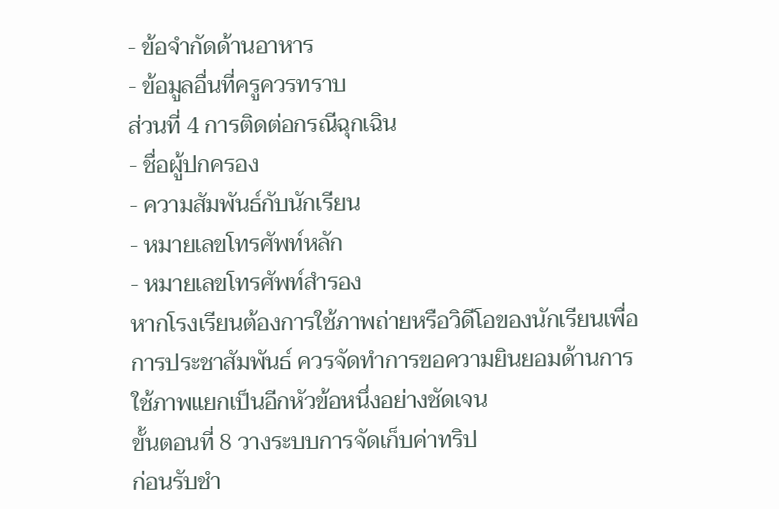- ข้อจำกัดด้านอาหาร
- ข้อมูลอื่นที่ครูควรทราบ
ส่วนที่ 4 การติดต่อกรณีฉุกเฉิน
- ชื่อผู้ปกครอง
- ความสัมพันธ์กับนักเรียน
- หมายเลขโทรศัพท์หลัก
- หมายเลขโทรศัพท์สำรอง
หากโรงเรียนต้องการใช้ภาพถ่ายหรือวิดีโอของนักเรียนเพื่อการประชาสัมพันธ์ ควรจัดทำการขอความยินยอมด้านการใช้ภาพแยกเป็นอีกหัวข้อหนึ่งอย่างชัดเจน
ขั้นตอนที่ 8 วางระบบการจัดเก็บค่าทริป
ก่อนรับชำ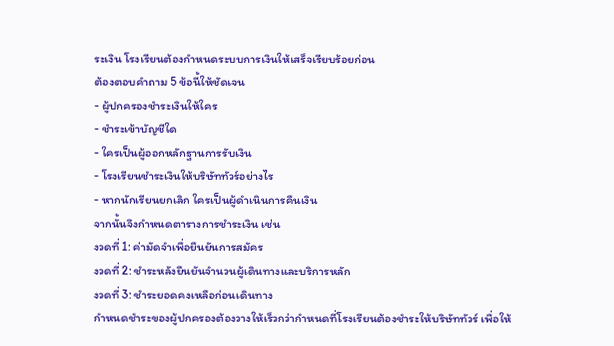ระเงิน โรงเรียนต้องกำหนดระบบการเงินให้เสร็จเรียบร้อยก่อน
ต้องตอบคำถาม 5 ข้อนี้ให้ชัดเจน
- ผู้ปกครองชำระเงินให้ใคร
- ชำระเข้าบัญชีใด
- ใครเป็นผู้ออกหลักฐานการรับเงิน
- โรงเรียนชำระเงินให้บริษัททัวร์อย่างไร
- หากนักเรียนยกเลิก ใครเป็นผู้ดำเนินการคืนเงิน
จากนั้นจึงกำหนดตารางการชำระเงิน เช่น
งวดที่ 1: ค่ามัดจำเพื่อยืนยันการสมัคร
งวดที่ 2: ชำระหลังยืนยันจำนวนผู้เดินทางและบริการหลัก
งวดที่ 3: ชำระยอดคงเหลือก่อนเดินทาง
กำหนดชำระของผู้ปกครองต้องวางให้เร็วกว่ากำหนดที่โรงเรียนต้องชำระให้บริษัททัวร์ เพื่อให้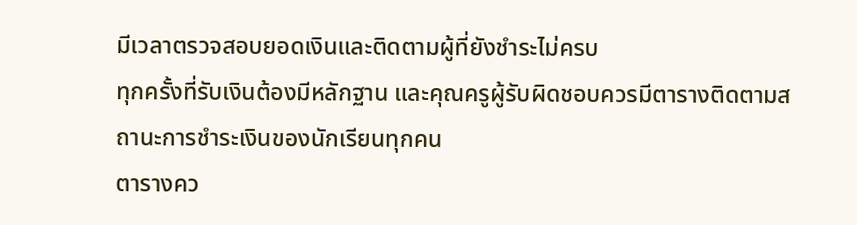มีเวลาตรวจสอบยอดเงินและติดตามผู้ที่ยังชำระไม่ครบ
ทุกครั้งที่รับเงินต้องมีหลักฐาน และคุณครูผู้รับผิดชอบควรมีตารางติดตามสถานะการชำระเงินของนักเรียนทุกคน
ตารางคว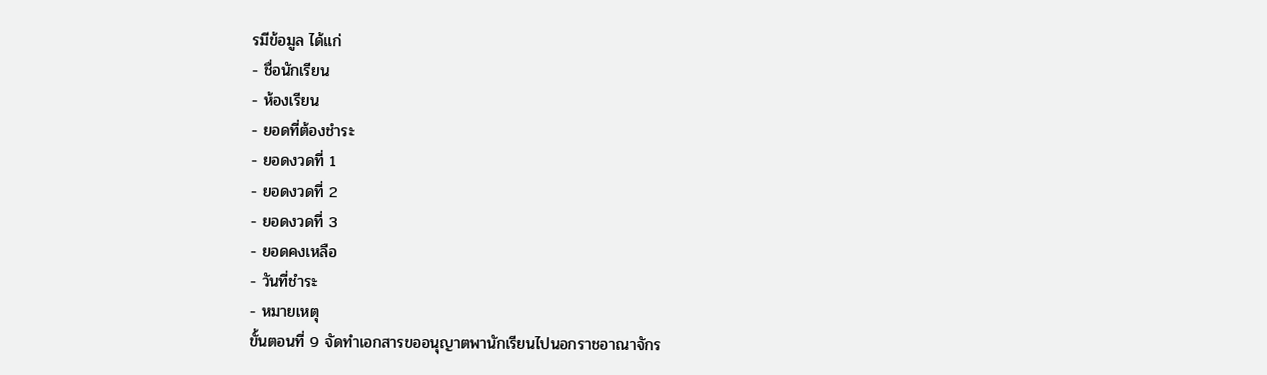รมีข้อมูล ได้แก่
- ชื่อนักเรียน
- ห้องเรียน
- ยอดที่ต้องชำระ
- ยอดงวดที่ 1
- ยอดงวดที่ 2
- ยอดงวดที่ 3
- ยอดคงเหลือ
- วันที่ชำระ
- หมายเหตุ
ขั้นตอนที่ 9 จัดทำเอกสารขออนุญาตพานักเรียนไปนอกราชอาณาจักร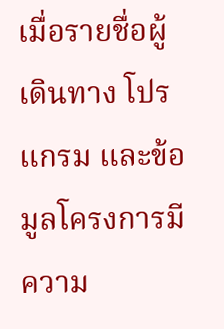เมื่อรายชื่อผู้เดินทาง โปรแกรม และข้อมูลโครงการมีความ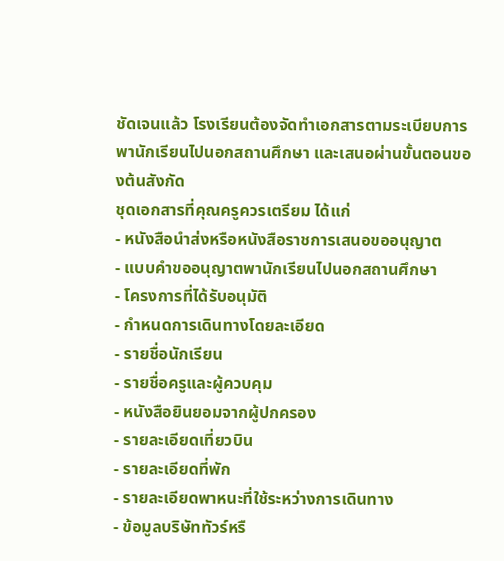ชัดเจนแล้ว โรงเรียนต้องจัดทำเอกสารตามระเบียบการพานักเรียนไปนอกสถานศึกษา และเสนอผ่านขั้นตอนของต้นสังกัด
ชุดเอกสารที่คุณครูควรเตรียม ได้แก่
- หนังสือนำส่งหรือหนังสือราชการเสนอขออนุญาต
- แบบคำขออนุญาตพานักเรียนไปนอกสถานศึกษา
- โครงการที่ได้รับอนุมัติ
- กำหนดการเดินทางโดยละเอียด
- รายชื่อนักเรียน
- รายชื่อครูและผู้ควบคุม
- หนังสือยินยอมจากผู้ปกครอง
- รายละเอียดเที่ยวบิน
- รายละเอียดที่พัก
- รายละเอียดพาหนะที่ใช้ระหว่างการเดินทาง
- ข้อมูลบริษัททัวร์หรื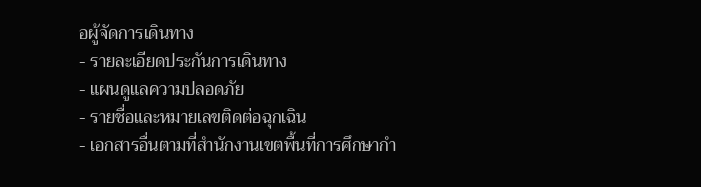อผู้จัดการเดินทาง
- รายละเอียดประกันการเดินทาง
- แผนดูแลความปลอดภัย
- รายชื่อและหมายเลขติดต่อฉุกเฉิน
- เอกสารอื่นตามที่สำนักงานเขตพื้นที่การศึกษากำ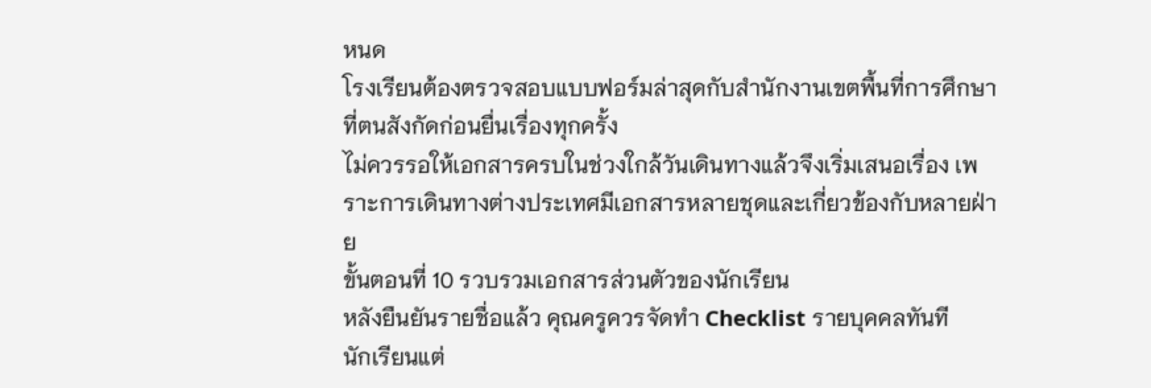หนด
โรงเรียนต้องตรวจสอบแบบฟอร์มล่าสุดกับสำนักงานเขตพื้นที่การศึกษาที่ตนสังกัดก่อนยื่นเรื่องทุกครั้ง
ไม่ควรรอให้เอกสารครบในช่วงใกล้วันเดินทางแล้วจึงเริ่มเสนอเรื่อง เพราะการเดินทางต่างประเทศมีเอกสารหลายชุดและเกี่ยวข้องกับหลายฝ่าย
ขั้นตอนที่ 10 รวบรวมเอกสารส่วนตัวของนักเรียน
หลังยืนยันรายชื่อแล้ว คุณครูควรจัดทำ Checklist รายบุคคลทันที
นักเรียนแต่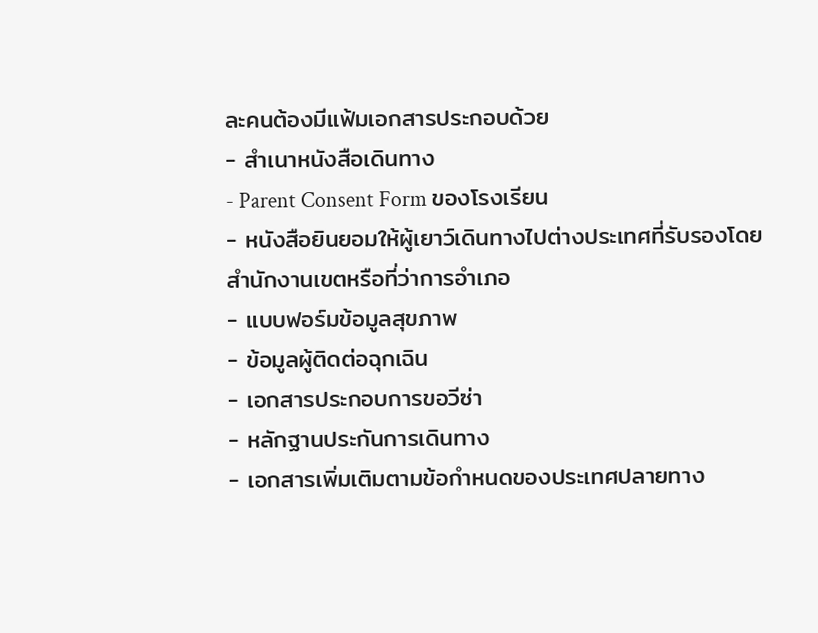ละคนต้องมีแฟ้มเอกสารประกอบด้วย
- สำเนาหนังสือเดินทาง
- Parent Consent Form ของโรงเรียน
- หนังสือยินยอมให้ผู้เยาว์เดินทางไปต่างประเทศที่รับรองโดยสำนักงานเขตหรือที่ว่าการอำเภอ
- แบบฟอร์มข้อมูลสุขภาพ
- ข้อมูลผู้ติดต่อฉุกเฉิน
- เอกสารประกอบการขอวีซ่า
- หลักฐานประกันการเดินทาง
- เอกสารเพิ่มเติมตามข้อกำหนดของประเทศปลายทาง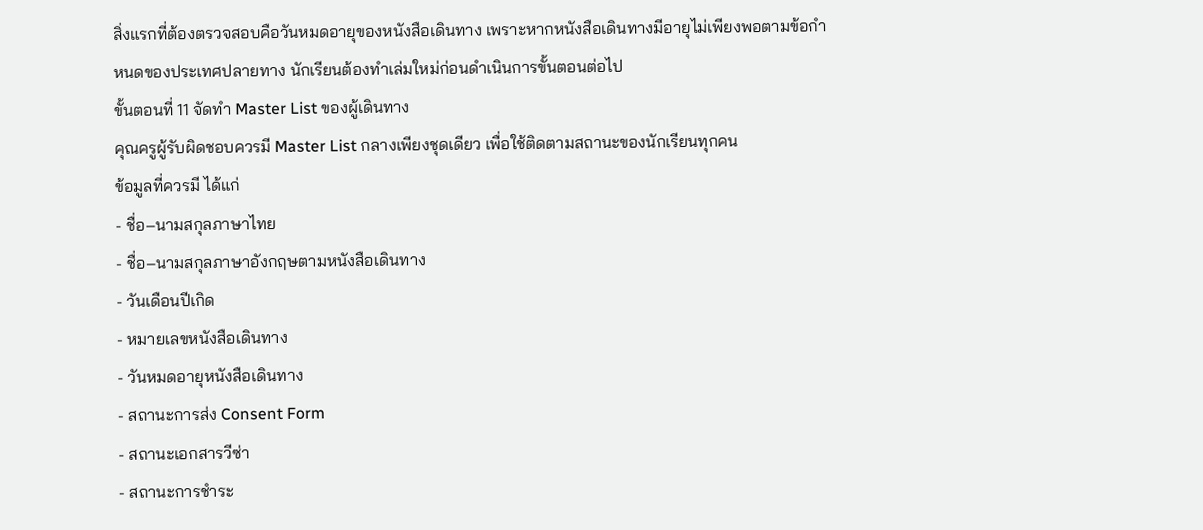สิ่งแรกที่ต้องตรวจสอบคือวันหมดอายุของหนังสือเดินทาง เพราะหากหนังสือเดินทางมีอายุไม่เพียงพอตามข้อกำหนดของประเทศปลายทาง นักเรียนต้องทำเล่มใหม่ก่อนดำเนินการขั้นตอนต่อไป
ขั้นตอนที่ 11 จัดทำ Master List ของผู้เดินทาง
คุณครูผู้รับผิดชอบควรมี Master List กลางเพียงชุดเดียว เพื่อใช้ติดตามสถานะของนักเรียนทุกคน
ข้อมูลที่ควรมี ได้แก่
- ชื่อ–นามสกุลภาษาไทย
- ชื่อ–นามสกุลภาษาอังกฤษตามหนังสือเดินทาง
- วันเดือนปีเกิด
- หมายเลขหนังสือเดินทาง
- วันหมดอายุหนังสือเดินทาง
- สถานะการส่ง Consent Form
- สถานะเอกสารวีซ่า
- สถานะการชำระ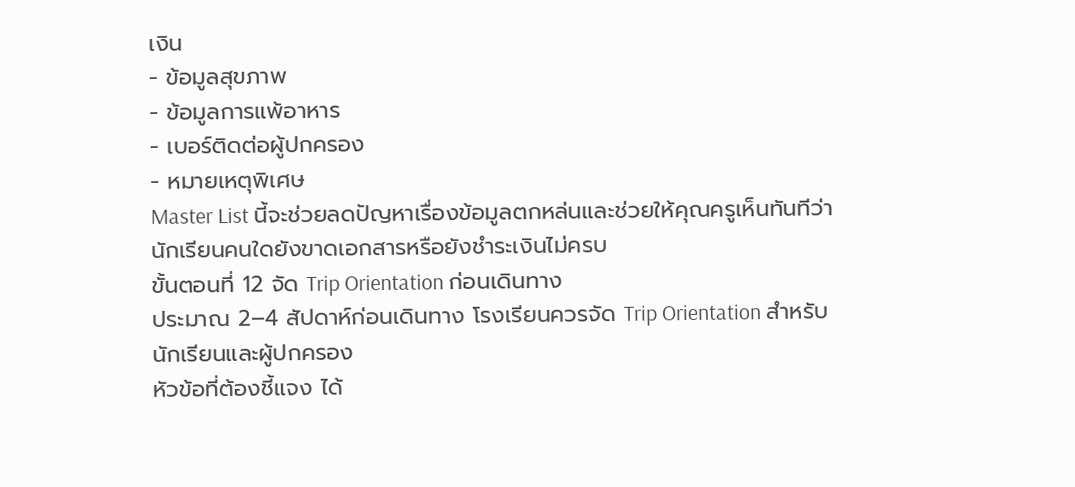เงิน
- ข้อมูลสุขภาพ
- ข้อมูลการแพ้อาหาร
- เบอร์ติดต่อผู้ปกครอง
- หมายเหตุพิเศษ
Master List นี้จะช่วยลดปัญหาเรื่องข้อมูลตกหล่นและช่วยให้คุณครูเห็นทันทีว่านักเรียนคนใดยังขาดเอกสารหรือยังชำระเงินไม่ครบ
ขั้นตอนที่ 12 จัด Trip Orientation ก่อนเดินทาง
ประมาณ 2–4 สัปดาห์ก่อนเดินทาง โรงเรียนควรจัด Trip Orientation สำหรับนักเรียนและผู้ปกครอง
หัวข้อที่ต้องชี้แจง ได้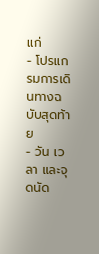แก่
- โปรแกรมการเดินทางฉบับสุดท้าย
- วัน เวลา และจุดนัด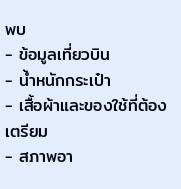พบ
- ข้อมูลเที่ยวบิน
- น้ำหนักกระเป๋า
- เสื้อผ้าและของใช้ที่ต้องเตรียม
- สภาพอา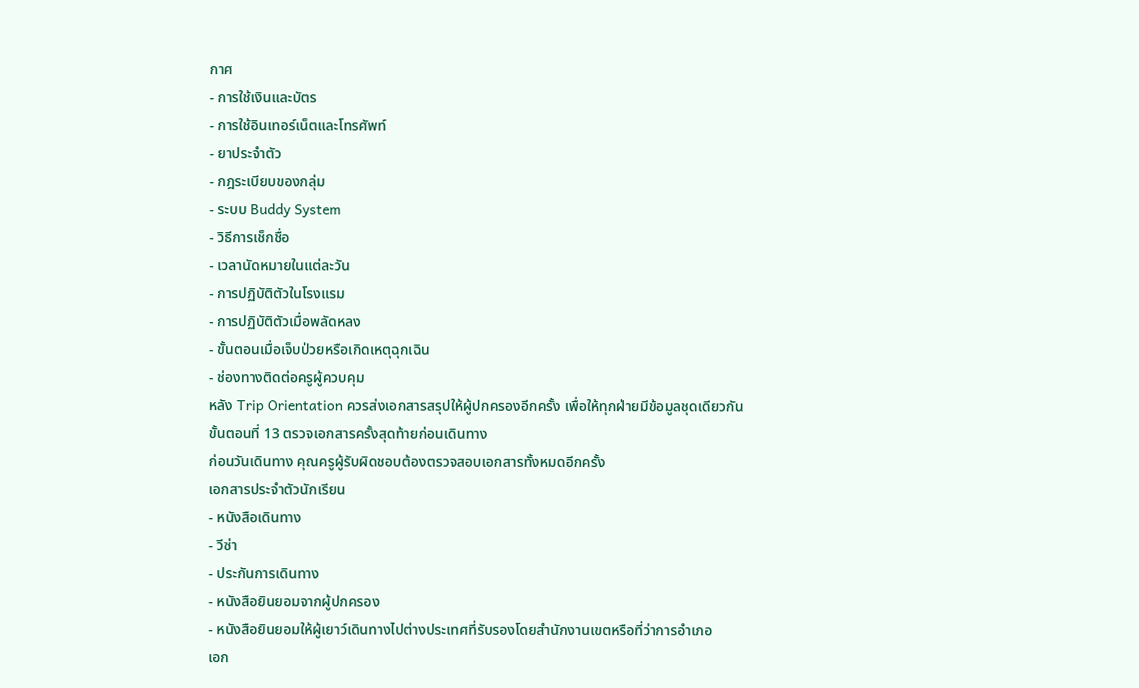กาศ
- การใช้เงินและบัตร
- การใช้อินเทอร์เน็ตและโทรศัพท์
- ยาประจำตัว
- กฎระเบียบของกลุ่ม
- ระบบ Buddy System
- วิธีการเช็กชื่อ
- เวลานัดหมายในแต่ละวัน
- การปฏิบัติตัวในโรงแรม
- การปฏิบัติตัวเมื่อพลัดหลง
- ขั้นตอนเมื่อเจ็บป่วยหรือเกิดเหตุฉุกเฉิน
- ช่องทางติดต่อครูผู้ควบคุม
หลัง Trip Orientation ควรส่งเอกสารสรุปให้ผู้ปกครองอีกครั้ง เพื่อให้ทุกฝ่ายมีข้อมูลชุดเดียวกัน
ขั้นตอนที่ 13 ตรวจเอกสารครั้งสุดท้ายก่อนเดินทาง
ก่อนวันเดินทาง คุณครูผู้รับผิดชอบต้องตรวจสอบเอกสารทั้งหมดอีกครั้ง
เอกสารประจำตัวนักเรียน
- หนังสือเดินทาง
- วีซ่า
- ประกันการเดินทาง
- หนังสือยินยอมจากผู้ปกครอง
- หนังสือยินยอมให้ผู้เยาว์เดินทางไปต่างประเทศที่รับรองโดยสำนักงานเขตหรือที่ว่าการอำเภอ
เอก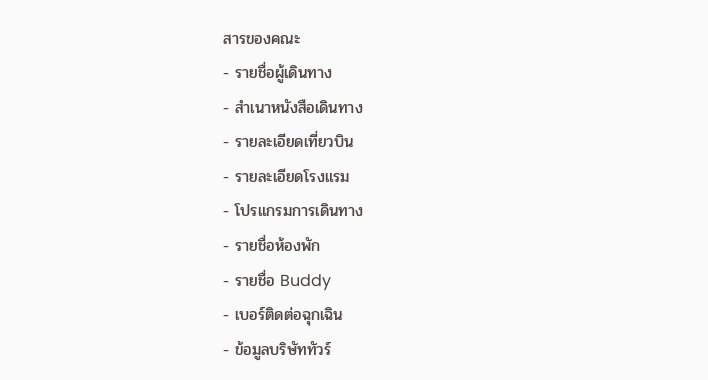สารของคณะ
- รายชื่อผู้เดินทาง
- สำเนาหนังสือเดินทาง
- รายละเอียดเที่ยวบิน
- รายละเอียดโรงแรม
- โปรแกรมการเดินทาง
- รายชื่อห้องพัก
- รายชื่อ Buddy
- เบอร์ติดต่อฉุกเฉิน
- ข้อมูลบริษัททัวร์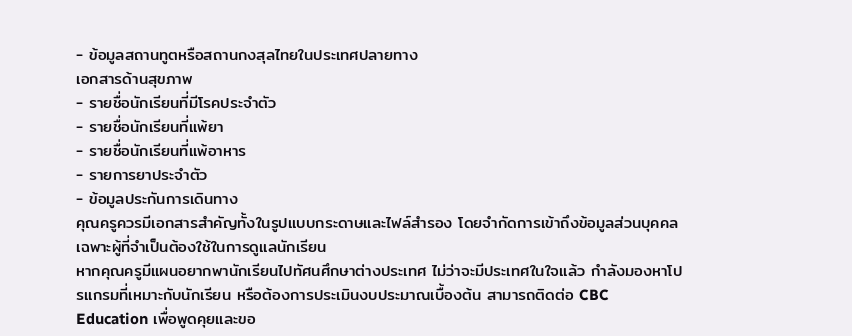- ข้อมูลสถานทูตหรือสถานกงสุลไทยในประเทศปลายทาง
เอกสารด้านสุขภาพ
- รายชื่อนักเรียนที่มีโรคประจำตัว
- รายชื่อนักเรียนที่แพ้ยา
- รายชื่อนักเรียนที่แพ้อาหาร
- รายการยาประจำตัว
- ข้อมูลประกันการเดินทาง
คุณครูควรมีเอกสารสำคัญทั้งในรูปแบบกระดาษและไฟล์สำรอง โดยจำกัดการเข้าถึงข้อมูลส่วนบุคคลเฉพาะผู้ที่จำเป็นต้องใช้ในการดูแลนักเรียน
หากคุณครูมีแผนอยากพานักเรียนไปทัศนศึกษาต่างประเทศ ไม่ว่าจะมีประเทศในใจแล้ว กำลังมองหาโปรแกรมที่เหมาะกับนักเรียน หรือต้องการประเมินงบประมาณเบื้องต้น สามารถติดต่อ CBC Education เพื่อพูดคุยและขอ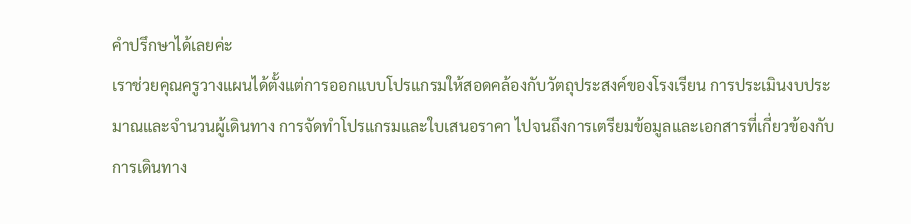คำปรึกษาได้เลยค่ะ
เราช่วยคุณครูวางแผนได้ตั้งแต่การออกแบบโปรแกรมให้สอดคล้องกับวัตถุประสงค์ของโรงเรียน การประเมินงบประมาณและจำนวนผู้เดินทาง การจัดทำโปรแกรมและใบเสนอราคา ไปจนถึงการเตรียมข้อมูลและเอกสารที่เกี่ยวข้องกับการเดินทาง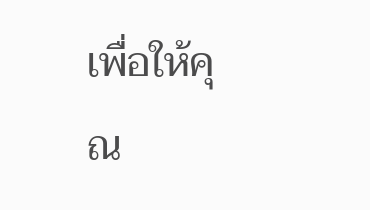เพื่อให้คุณ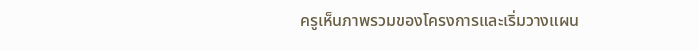ครูเห็นภาพรวมของโครงการและเริ่มวางแผน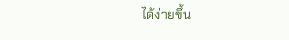ได้ง่ายขึ้น